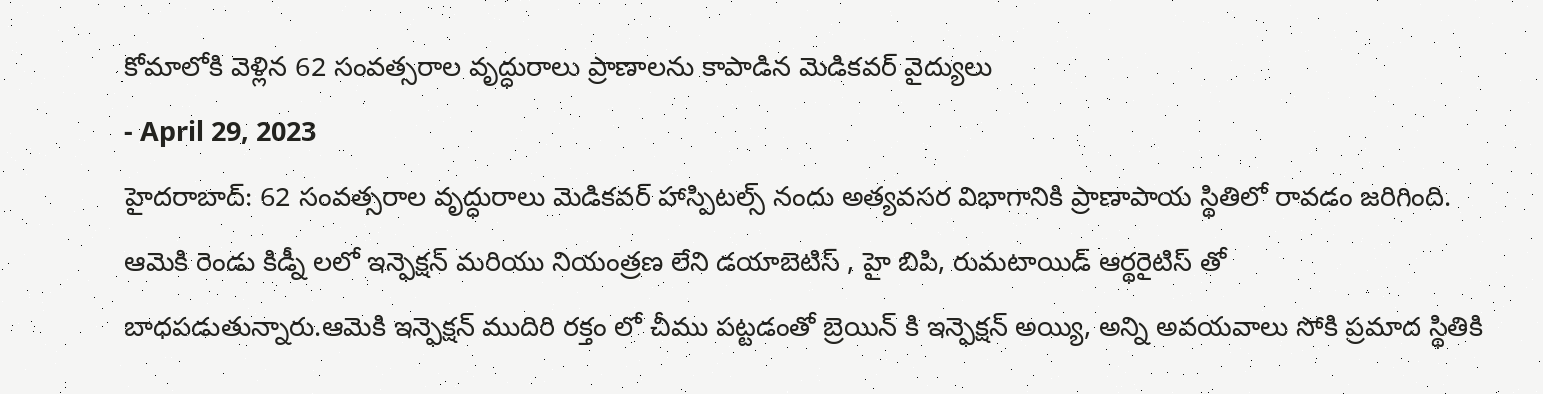కోమాలోకి వెళ్లిన 62 సంవత్సరాల వృద్ధురాలు ప్రాణాలను కాపాడిన మెడికవర్ వైద్యులు
- April 29, 2023
హైదరాబాద్: 62 సంవత్సరాల వృద్ధురాలు మెడికవర్ హాస్పిటల్స్ నందు అత్యవసర విభాగానికి ప్రాణాపాయ స్థితిలో రావడం జరిగింది. ఆమెకి రెండు కిడ్నీ లలో ఇన్ఫెక్షన్ మరియు నియంత్రణ లేని డయాబెటిస్ , హై బిపి, రుమటాయిడ్ ఆర్థరైటిస్ తో బాధపడుతున్నారు.ఆమెకి ఇన్ఫెక్షన్ ముదిరి రక్తం లో చీము పట్టడంతో బ్రెయిన్ కి ఇన్ఫెక్షన్ అయ్యి, అన్ని అవయవాలు సోకి ప్రమాద స్థితికి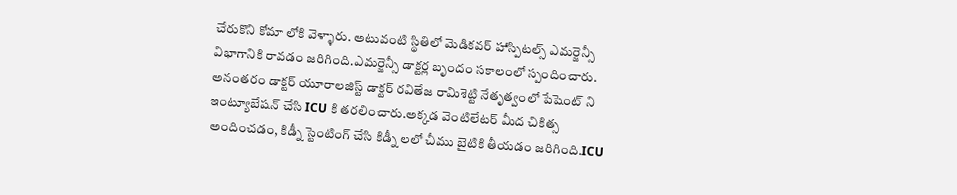చేరుకొని కోమా లోకి వెళ్ళారు. అటువంటి స్థితిలో మెడికవర్ హాస్పిటల్స్ ఎమర్జెన్సీ విభాగానికి రావడం జరిగింది.ఎమర్జెన్సీ డాక్టర్ల బృందం సకాలంలో స్పందించారు. అనంతరం డాక్టర్ యూరాలజిస్ట్ డాక్టర్ రవితేజ రామిశెట్టి నేతృత్వంలో పేషెంట్ ని ఇంట్యూబేషన్ చేసి ICU కి తరలించారు.అక్కడ వెంటిలేటర్ మీద చికిత్స అందించడం, కిడ్నీ స్టెంటింగ్ చేసి కిడ్నీ లలో చీము బైటికి తీయడం జరిగింది.ICU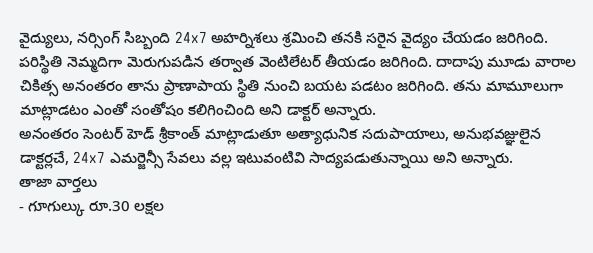వైద్యులు, నర్సింగ్ సిబ్బంది 24x7 అహర్నిశలు శ్రమించి తనకి సరైన వైద్యం చేయడం జరిగింది. పరిస్థితి నెమ్మదిగా మెరుగుపడిన తర్వాత వెంటిలేటర్ తీయడం జరిగింది. దాదాపు మూడు వారాల చికిత్స అనంతరం తాను ప్రాణాపాయ స్థితి నుంచి బయట పడటం జరిగింది. తను మామూలుగా మాట్లాడటం ఎంతో సంతోషం కలిగించింది అని డాక్టర్ అన్నారు.
అనంతరం సెంటర్ హెడ్ శ్రీకాంత్ మాట్లాడుతూ అత్యాధునిక సదుపాయాలు, అనుభవజ్ఞులైన డాక్టర్లచే, 24x7 ఎమర్జెన్సీ సేవలు వల్ల ఇటువంటివి సాద్యపడుతున్నాయి అని అన్నారు.
తాజా వార్తలు
- గూగుల్కు రూ.30 లక్షల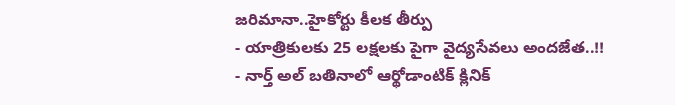జరిమానా..హైకోర్టు కీలక తీర్పు
- యాత్రికులకు 25 లక్షలకు పైగా వైద్యసేవలు అందజేత..!!
- నార్త్ అల్ బతినాలో ఆర్థోడాంటిక్ క్లినిక్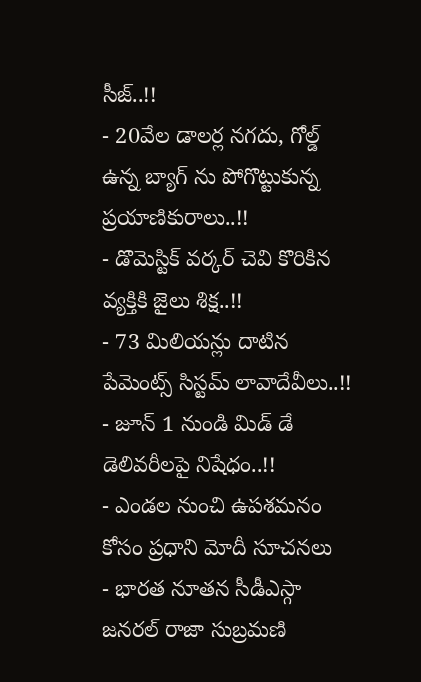సీజ్..!!
- 20వేల డాలర్ల నగదు, గోల్డ్ ఉన్న బ్యాగ్ ను పోగొట్టుకున్న ప్రయాణికురాలు..!!
- డొమెస్టిక్ వర్కర్ చెవి కొరికిన వ్యక్తికి జైలు శిక్ష..!!
- 73 మిలియన్లు దాటిన పేమెంట్స్ సిస్టమ్ లావాదేవీలు..!!
- జూన్ 1 నుండి మిడ్ డే డెలివరీలపై నిషేధం..!!
- ఎండల నుంచి ఉపశమనం కోసం ప్రధాని మోదీ సూచనలు
- భారత నూతన సీడీఎస్గా జనరల్ రాజా సుబ్రమణి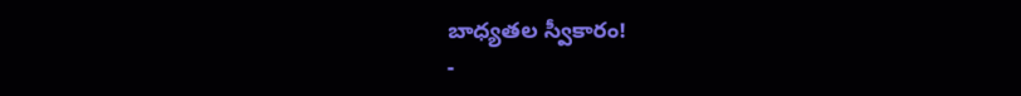బాధ్యతల స్వీకారం!
-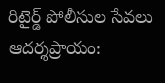రిటైర్డ్ పోలీసుల సేవలు ఆదర్శప్రాయం: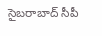సైబరాబాద్ సీపీ